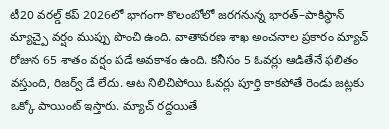టీ20 వరల్డ్ కప్ 2026లో భాగంగా కొలంబోలో జరగనున్న భారత్–పాకిస్థాన్ మ్యాచ్పై వర్షం ముప్పు పొంచి ఉంది. వాతావరణ శాఖ అంచనాల ప్రకారం మ్యాచ్ రోజున 65 శాతం వర్షం పడే అవకాశం ఉంది. కనీసం 5 ఓవర్లు ఆడితేనే ఫలితం వస్తుంది, రిజర్వ్ డే లేదు. ఆట నిలిచిపోయి ఓవర్లు పూర్తి కాకపోతే రెండు జట్లకు ఒక్కో పాయింట్ ఇస్తారు. మ్యాచ్ రద్దయితే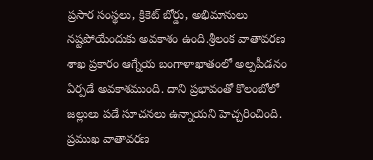ప్రసార సంస్థలు, క్రికెట్ బోర్డు, అభిమానులు నష్టపోయేందుకు అవకాశం ఉంది.శ్రీలంక వాతావరణ శాఖ ప్రకారం ఆగ్నేయ బంగాళాఖాతంలో అల్పపీడనం ఏర్పడే అవకాశముంది. దాని ప్రభావంతో కొలంబోలో జల్లులు పడే సూచనలు ఉన్నాయని హెచ్చరించింది. ప్రముఖ వాతావరణ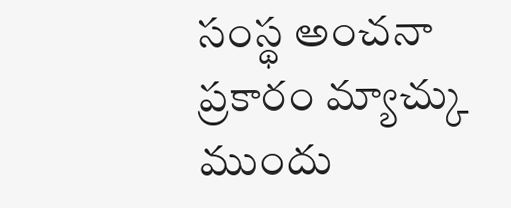సంస్థ అంచనా ప్రకారం మ్యాచ్కు ముందు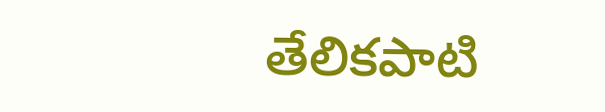తేలికపాటి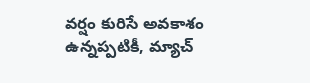వర్షం కురిసే అవకాశం ఉన్నప్పటికీ, మ్యాచ్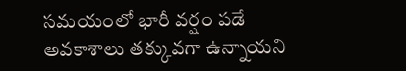సమయంలో భారీ వర్షం పడే అవకాశాలు తక్కువగా ఉన్నాయని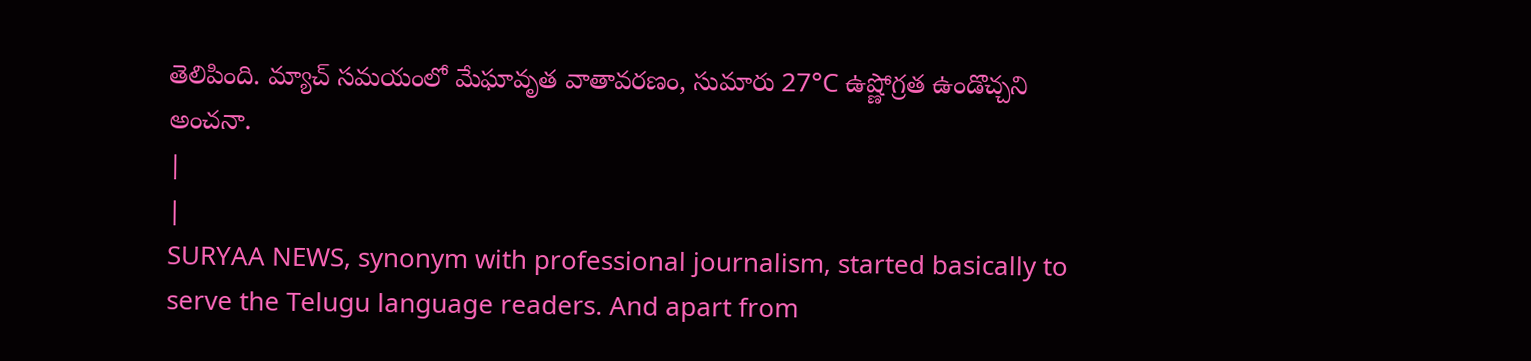తెలిపింది. మ్యాచ్ సమయంలో మేఘావృత వాతావరణం, సుమారు 27°C ఉష్ణోగ్రత ఉండొచ్చని అంచనా.
|
|
SURYAA NEWS, synonym with professional journalism, started basically to serve the Telugu language readers. And apart from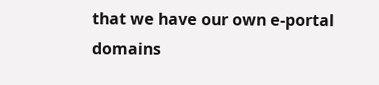that we have our own e-portal domains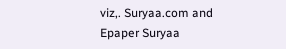viz,. Suryaa.com and Epaper Suryaa